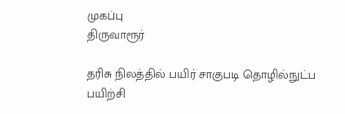முகப்பு
திருவாரூர்

தரிசு நிலத்தில் பயிர் சாகுபடி தொழில்நுட்ப பயிற்சி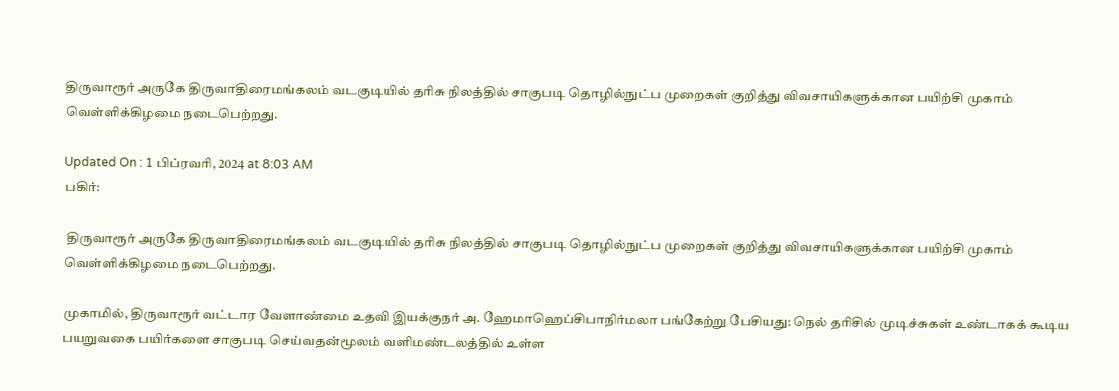திருவாரூர் அருகே திருவாதிரைமங்கலம் வடகுடியில் தரிசு நிலத்தில் சாகுபடி தொழில்நுட்ப முறைகள் குறித்து விவசாயிகளுக்கான பயிற்சி முகாம் வெள்ளிக்கிழமை நடைபெற்றது.

Updated On : 1 பிப்ரவரி, 2024 at 8:03 AM
பகிர்:

 திருவாரூர் அருகே திருவாதிரைமங்கலம் வடகுடியில் தரிசு நிலத்தில் சாகுபடி தொழில்நுட்ப முறைகள் குறித்து விவசாயிகளுக்கான பயிற்சி முகாம் வெள்ளிக்கிழமை நடைபெற்றது.

முகாமில், திருவாரூர் வட்டார வேளாண்மை உதவி இயக்குநர் அ. ஹேமாஹெப்சிபாநிர்மலா பங்கேற்று பேசியது: நெல் தரிசில் முடிச்சுகள் உண்டாகக் கூடிய பயறுவகை பயிர்களை சாகுபடி செய்வதன்மூலம் வளிமண்டலத்தில் உள்ள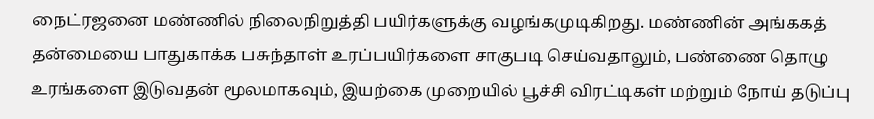நைட்ரஜனை மண்ணில் நிலைநிறுத்தி பயிர்களுக்கு வழங்கமுடிகிறது. மண்ணின் அங்ககத் தன்மையை பாதுகாக்க பசுந்தாள் உரப்பயிர்களை சாகுபடி செய்வதாலும், பண்ணை தொழு உரங்களை இடுவதன் மூலமாகவும், இயற்கை முறையில் பூச்சி விரட்டிகள் மற்றும் நோய் தடுப்பு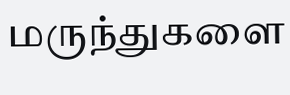மருந்துகளை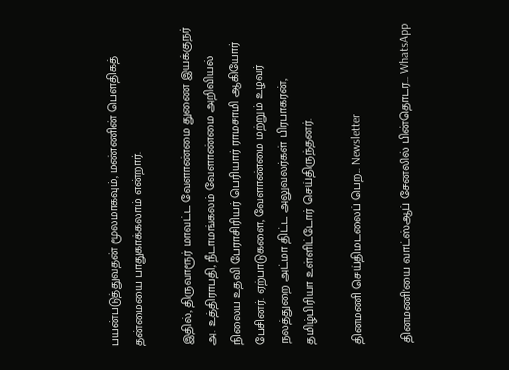பயன்படுத்துவதன் மூலமாகவும், மண்ணின் பௌதிகத் தன்மையை பாதுகாக்கலாம் என்றார்.

இதில், திருவாரூர் மாவட்ட வேளாண்மை துணை இயக்குநர் அ. உத்திராபதி, நீடாமங்கலம் வேளாண்மை அறிவியல் நிலைய உதவி பேராசிரியர் பெரியார் ராமசாமி ஆகியோர் பேசினர். ஏற்பாடுகளை, வேளாண்மை மற்றும் உழவர் நலத்துறை அட்மா திட்ட அலுவலர்கள் பிரபாகரன், தமிழ்பிரியா உள்ளிட்டோர் செய்திருந்தனர்.

தினமணி செய்திமடலைப் பெற... Newsletter

தினமணி'யை வாட்ஸ்ஆப் சேனலில் பின்தொடர... WhatsApp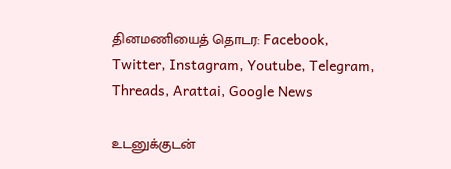தினமணியைத் தொடர: Facebook, Twitter, Instagram, Youtube, Telegram, Threads, Arattai, Google News

உடனுக்குடன்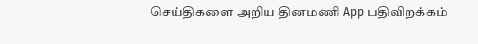செய்திகளை அறிய தினமணி App பதிவிறக்கம்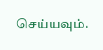செய்யவும்.